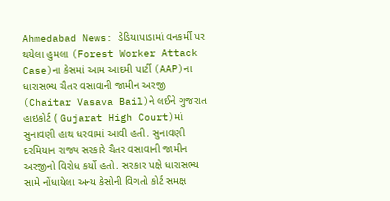Ahmedabad News: ડેડિયાપાડામાં વનકર્મી પર થયેલા હુમલા (Forest Worker Attack Case)ના કેસમાં આમ આદમી પાર્ટી (AAP)ના ધારાસભ્ય ચૈતર વસાવાની જામીન અરજી (Chaitar Vasava Bail)ને લઈને ગુજરાત હાઇકોર્ટ ( Gujarat High Court)માં સુનાવણી હાથ ધરવામાં આવી હતી. સુનાવણી દરમિયાન રાજ્ય સરકારે ચૈતર વસાવાની જામીન અરજીનો વિરોધ કર્યો હતો. સરકાર પક્ષે ધારાસભ્ય સામે નોંધાયેલા અન્ય કેસોની વિગતો કોર્ટ સમક્ષ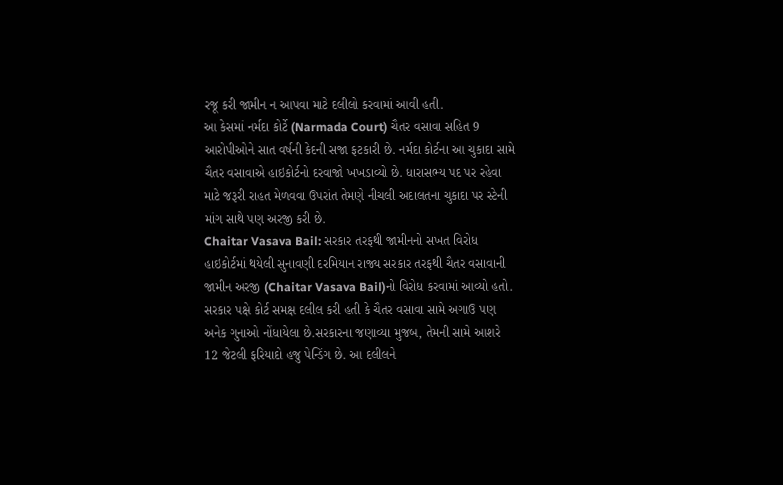રજૂ કરી જામીન ન આપવા માટે દલીલો કરવામાં આવી હતી.
આ કેસમાં નર્મદા કોર્ટે (Narmada Court) ચૈતર વસાવા સહિત 9 આરોપીઓને સાત વર્ષની કેદની સજા ફટકારી છે. નર્મદા કોર્ટના આ ચુકાદા સામે ચૈતર વસાવાએ હાઇકોર્ટનો દરવાજો ખખડાવ્યો છે. ધારાસભ્ય પદ પર રહેવા માટે જરૂરી રાહત મેળવવા ઉપરાંત તેમણે નીચલી અદાલતના ચુકાદા પર સ્ટેની માંગ સાથે પણ અરજી કરી છે.
Chaitar Vasava Bail: સરકાર તરફથી જામીનનો સખત વિરોધ
હાઇકોર્ટમાં થયેલી સુનાવણી દરમિયાન રાજ્ય સરકાર તરફથી ચૈતર વસાવાની જામીન અરજી (Chaitar Vasava Bail)નો વિરોધ કરવામાં આવ્યો હતો. સરકાર પક્ષે કોર્ટ સમક્ષ દલીલ કરી હતી કે ચૈતર વસાવા સામે અગાઉ પણ અનેક ગુનાઓ નોંધાયેલા છે.સરકારના જણાવ્યા મુજબ, તેમની સામે આશરે 12 જેટલી ફરિયાદો હજુ પેન્ડિંગ છે. આ દલીલને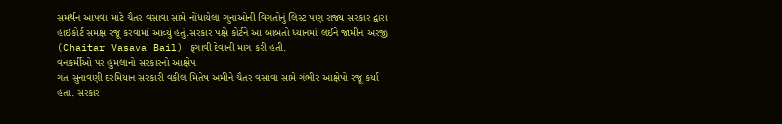સમર્થન આપવા માટે ચૈતર વસાવા સામે નોંધાયેલા ગુનાઓની વિગતોનું લિસ્ટ પણ રાજ્ય સરકાર દ્વારા હાઇકોર્ટ સમક્ષ રજૂ કરવામાં આવ્યું હતું.સરકાર પક્ષે કોર્ટને આ બાબતો ધ્યાનમાં લઈને જામીન અરજી (Chaitar Vasava Bail) ફગાવી દેવાની માગ કરી હતી.
વનકર્મીઓ પર હુમલાનો સરકારનો આક્ષેપ
ગત સુનાવણી દરમિયાન સરકારી વકીલ મિતેષ અમીને ચૈતર વસાવા સામે ગંભીર આક્ષેપો રજૂ કર્યા હતા. સરકાર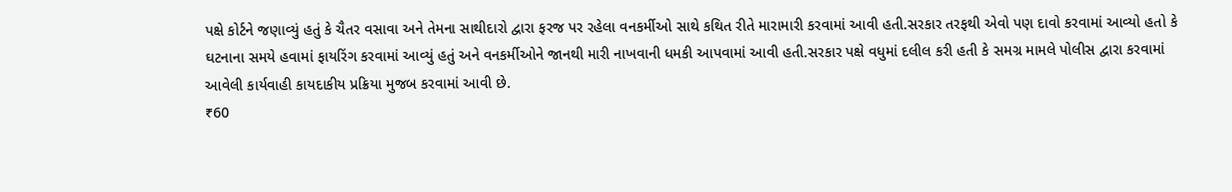પક્ષે કોર્ટને જણાવ્યું હતું કે ચૈતર વસાવા અને તેમના સાથીદારો દ્વારા ફરજ પર રહેલા વનકર્મીઓ સાથે કથિત રીતે મારામારી કરવામાં આવી હતી.સરકાર તરફથી એવો પણ દાવો કરવામાં આવ્યો હતો કે ઘટનાના સમયે હવામાં ફાયરિંગ કરવામાં આવ્યું હતું અને વનકર્મીઓને જાનથી મારી નાખવાની ધમકી આપવામાં આવી હતી.સરકાર પક્ષે વધુમાં દલીલ કરી હતી કે સમગ્ર મામલે પોલીસ દ્વારા કરવામાં આવેલી કાર્યવાહી કાયદાકીય પ્રક્રિયા મુજબ કરવામાં આવી છે.
₹60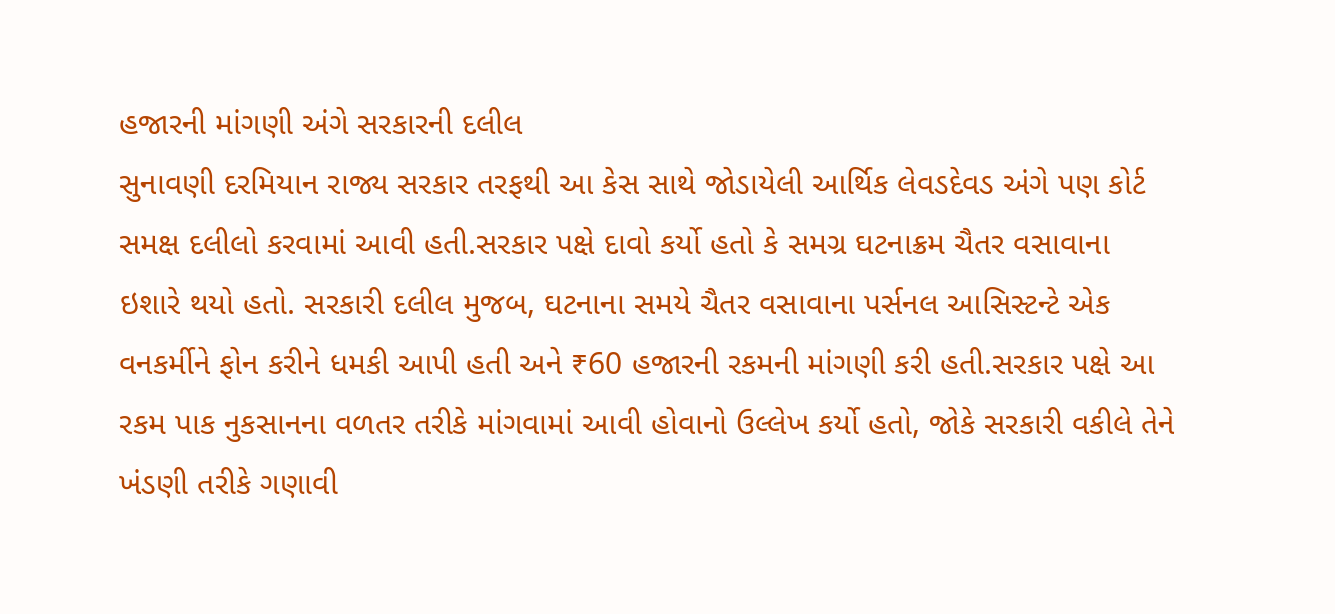હજારની માંગણી અંગે સરકારની દલીલ
સુનાવણી દરમિયાન રાજ્ય સરકાર તરફથી આ કેસ સાથે જોડાયેલી આર્થિક લેવડદેવડ અંગે પણ કોર્ટ સમક્ષ દલીલો કરવામાં આવી હતી.સરકાર પક્ષે દાવો કર્યો હતો કે સમગ્ર ઘટનાક્રમ ચૈતર વસાવાના ઇશારે થયો હતો. સરકારી દલીલ મુજબ, ઘટનાના સમયે ચૈતર વસાવાના પર્સનલ આસિસ્ટન્ટે એક વનકર્મીને ફોન કરીને ધમકી આપી હતી અને ₹60 હજારની રકમની માંગણી કરી હતી.સરકાર પક્ષે આ રકમ પાક નુકસાનના વળતર તરીકે માંગવામાં આવી હોવાનો ઉલ્લેખ કર્યો હતો, જોકે સરકારી વકીલે તેને ખંડણી તરીકે ગણાવી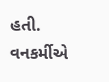હતી.
વનકર્મીએ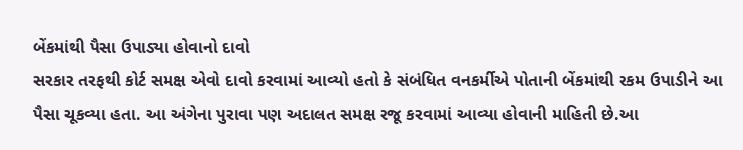બેંકમાંથી પૈસા ઉપાડ્યા હોવાનો દાવો
સરકાર તરફથી કોર્ટ સમક્ષ એવો દાવો કરવામાં આવ્યો હતો કે સંબંધિત વનકર્મીએ પોતાની બેંકમાંથી રકમ ઉપાડીને આ પૈસા ચૂકવ્યા હતા. આ અંગેના પુરાવા પણ અદાલત સમક્ષ રજૂ કરવામાં આવ્યા હોવાની માહિતી છે.આ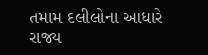તમામ દલીલોના આધારે રાજ્ય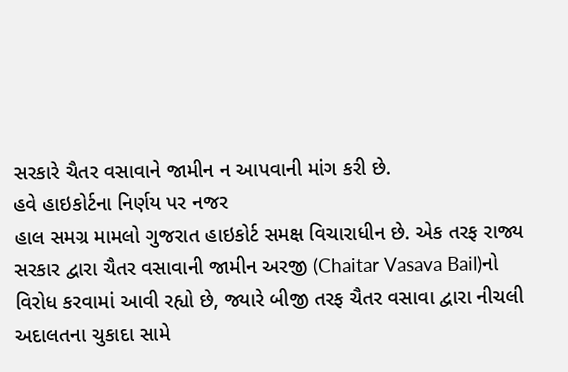સરકારે ચૈતર વસાવાને જામીન ન આપવાની માંગ કરી છે.
હવે હાઇકોર્ટના નિર્ણય પર નજર
હાલ સમગ્ર મામલો ગુજરાત હાઇકોર્ટ સમક્ષ વિચારાધીન છે. એક તરફ રાજ્ય સરકાર દ્વારા ચૈતર વસાવાની જામીન અરજી (Chaitar Vasava Bail)નો વિરોધ કરવામાં આવી રહ્યો છે, જ્યારે બીજી તરફ ચૈતર વસાવા દ્વારા નીચલી અદાલતના ચુકાદા સામે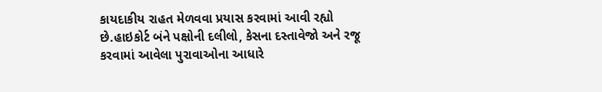કાયદાકીય રાહત મેળવવા પ્રયાસ કરવામાં આવી રહ્યો છે.હાઇકોર્ટ બંને પક્ષોની દલીલો, કેસના દસ્તાવેજો અને રજૂ કરવામાં આવેલા પુરાવાઓના આધારે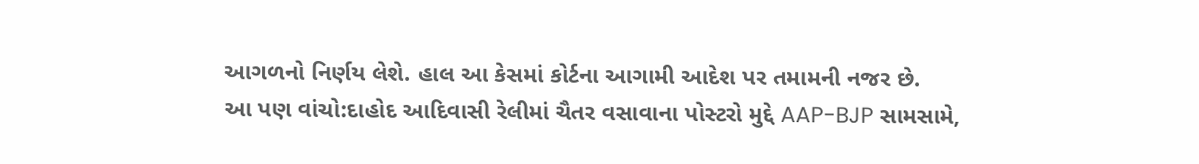આગળનો નિર્ણય લેશે. હાલ આ કેસમાં કોર્ટના આગામી આદેશ પર તમામની નજર છે.
આ પણ વાંચો:દાહોદ આદિવાસી રેલીમાં ચૈતર વસાવાના પોસ્ટરો મુદ્દે AAP-BJP સામસામે,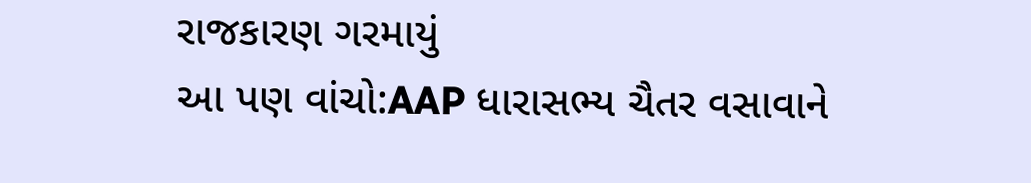રાજકારણ ગરમાયું
આ પણ વાંચો:AAP ધારાસભ્ય ચૈતર વસાવાને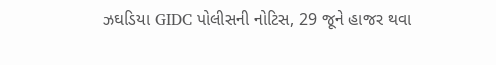ઝઘડિયા GIDC પોલીસની નોટિસ, 29 જૂને હાજર થવા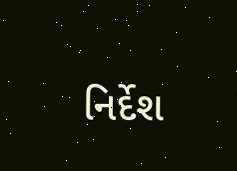નિર્દેશ